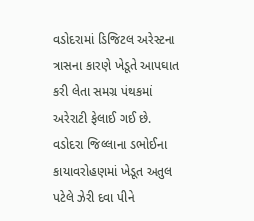વડોદરામાં ડિજિટલ અરેસ્ટના ત્રાસના કારણે ખેડૂતે આપઘાત કરી લેતા સમગ્ર પંથકમાં અરેરાટી ફેલાઈ ગઈ છે. વડોદરા જિલ્લાના ડભોઈના કાયાવરોહણમાં ખેડૂત અતુલ પટેલે ઝેરી દવા પીને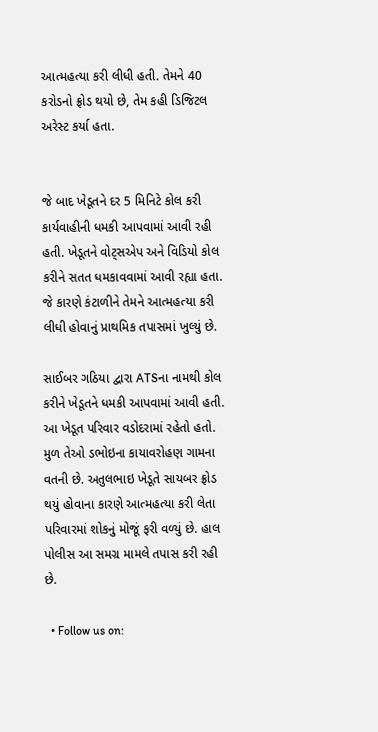આત્મહત્યા કરી લીધી હતી. તેમને 40 કરોડનો ફ્રોડ થયો છે, તેમ કહી ડિજિટલ અરેસ્ટ કર્યા હતા.


જે બાદ ખેડૂતને દર 5 મિનિટે કોલ કરી કાર્યવાહીની ધમકી આપવામાં આવી રહી હતી. ખેડૂતને વોટ્સએપ અને વિડિયો કોલ કરીને સતત ધમકાવવામાં આવી રહ્યા હતા. જે કારણે કંટાળીને તેમને આત્મહત્યા કરી લીધી હોવાનું પ્રાથમિક તપાસમાં ખુલ્યું છે.

સાઈબર ગઠિયા દ્વારા ATSના નામથી કોલ કરીને ખેડૂતને ધમકી આપવામાં આવી હતી. આ ખેડૂત પરિવાર વડોદરામાં રહેતો હતો. મુળ તેઓ ડભોઇના કાયાવરોહણ ગામના વતની છે. અતુલભાઇ ખેડૂતે સાયબર ફ્રોડ થયું હોવાના કારણે આત્મહત્યા કરી લેતા પરિવારમાં શોકનું મોજૂં ફરી વળ્યું છે. હાલ પોલીસ આ સમગ્ર મામલે તપાસ કરી રહી છે.

  • Follow us on: